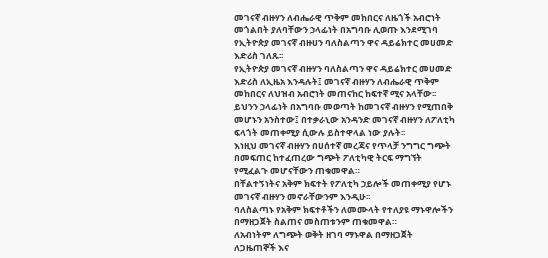መገናኛ ብዙሃን ለብሔራዊ ጥቅም መከበርና ለዜጎች አብሮነት መጎልበት ያለባቸውን ኃላፊነት በአግባቡ ሊወጡ እንደሚገባ የኢትዮጵያ መገናኛ ብዙሀን ባለስልጣን ዋና ዳይሬክተር መሀመድ እድሪስ ገለጹ፡፡
የኢትዮጵያ መገናኛ ብዙሃን ባለስልጣን ዋና ዳይሬክተር መሀመድ እድሪስ ለኢዜአ እንዳሉት፤ መገናኛ ብዙሃን ለብሔራዊ ጥቅም መከበርና ለህዝብ አብሮነት መጠናከር ከፍተኛ ሚና አላቸው፡፡
ይህንን ኃላፊነት በአግባቡ መወጣት ከመገናኛ ብዙሃን የሚጠበቅ መሆኑን አንስተው፤ በተቃራኒው አንዳንድ መገናኛ ብዙሃን ለፖለቲካ ፍላጎት መጠቀሚያ ሲውሉ ይስተዋላል ነው ያሉት፡፡
እነዚህ መገናኛ ብዙሃን በሀሰተኛ መረጃና የጥላቻ ንግግር ግጭት በመፍጠር ከተፈጠረው ግጭት ፖለቲካዊ ትርፍ ማግኘት የሚፈልጉ መሆናቸውን ጠቁመዋል።
በቸልተኝነትና አቅም ክፍተት የፖለቲካ ኃይሎች መጠቀሚያ የሆኑ መገናኛ ብዙሃን መኖራቸውንም እንዲሁ፡፡
ባለስልጣኑ የአቅም ክፍተቶችን ለመሙላት የተለያዩ ማኑዋሎችን በማዘጋጀት ስልጠና መስጠቱንም ጠቁመዋል።
ለአብነትም ለግጭት ወቅት ዘገባ ማኑዋል በማዘጋጀት ለጋዜጠኞች እና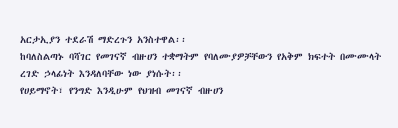አርታኢያን ተደራሽ ማድረጉን አንስተዋል፡፡
ከባለስልጣኑ ባሻገር የመገናኛ ብዙሀን ተቋማትም የባለሙያዎቻቸውን የአቅም ክፍተት በሙሙላት ረገድ ኃላፊነት እንዳለባቸው ነው ያነሱት፡፡
የሀይማኖት፣ የንግድ እንዲሁም የህዝብ መገናኛ ብዙሀን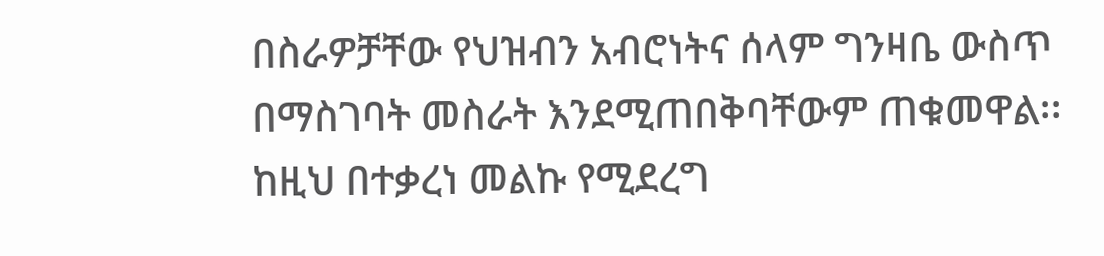በስራዎቻቸው የህዝብን አብሮነትና ሰላም ግንዛቤ ውስጥ በማስገባት መስራት እንደሚጠበቅባቸውም ጠቁመዋል፡፡
ከዚህ በተቃረነ መልኩ የሚደረግ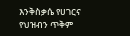እንቅስቃሴ የሀገርና የህዝብን ጥቅም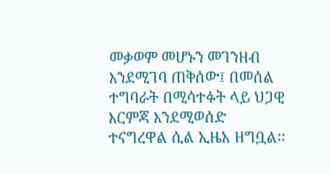መቃወም መሆኑን መገንዘብ እንደሚገባ ጠቅሰው፤ በመሰል ተግባራት በሚሳተፉት ላይ ህጋዊ እርምጃ እንደሚወሰድ ተናግረዋል ሲል ኢዜአ ዘግቧል፡፡